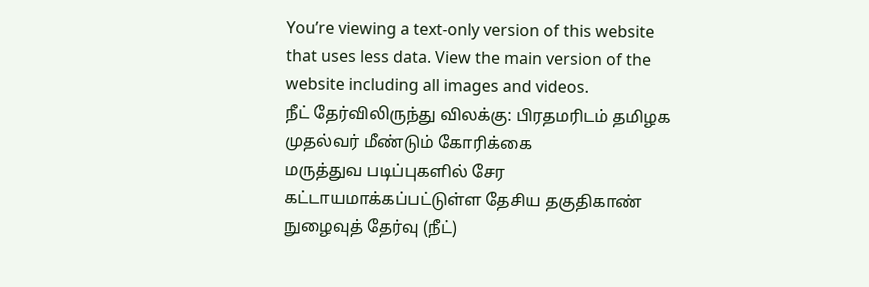You’re viewing a text-only version of this website that uses less data. View the main version of the website including all images and videos.
நீட் தேர்விலிருந்து விலக்கு: பிரதமரிடம் தமிழக முதல்வர் மீண்டும் கோரிக்கை
மருத்துவ படிப்புகளில் சேர கட்டாயமாக்கப்பட்டுள்ள தேசிய தகுதிகாண் நுழைவுத் தேர்வு (நீட்)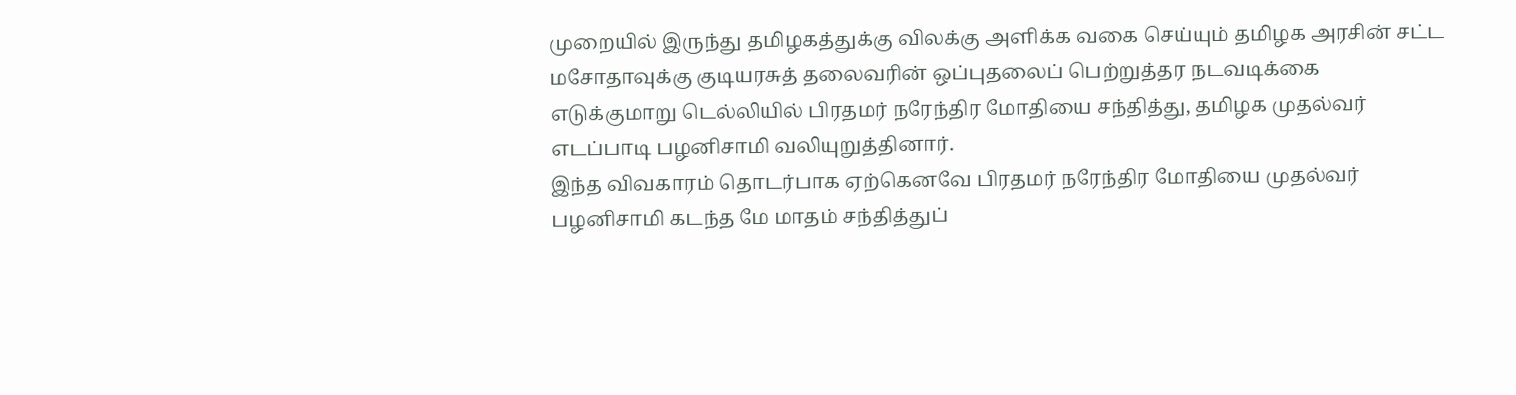முறையில் இருந்து தமிழகத்துக்கு விலக்கு அளிக்க வகை செய்யும் தமிழக அரசின் சட்ட மசோதாவுக்கு குடியரசுத் தலைவரின் ஒப்புதலைப் பெற்றுத்தர நடவடிக்கை எடுக்குமாறு டெல்லியில் பிரதமர் நரேந்திர மோதியை சந்தித்து, தமிழக முதல்வர் எடப்பாடி பழனிசாமி வலியுறுத்தினார்.
இந்த விவகாரம் தொடர்பாக ஏற்கெனவே பிரதமர் நரேந்திர மோதியை முதல்வர் பழனிசாமி கடந்த மே மாதம் சந்தித்துப்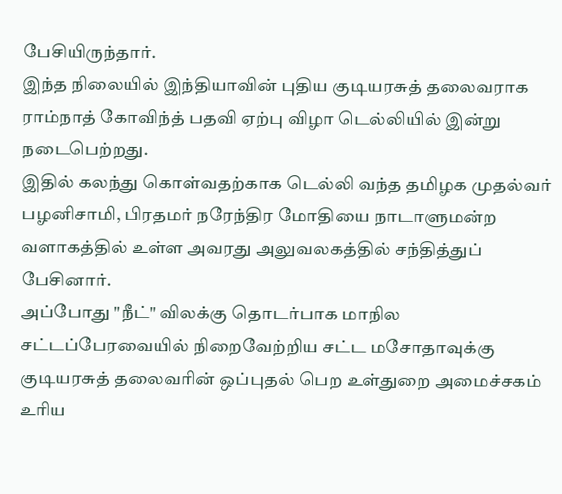பேசியிருந்தார்.
இந்த நிலையில் இந்தியாவின் புதிய குடியரசுத் தலைவராக ராம்நாத் கோவிந்த் பதவி ஏற்பு விழா டெல்லியில் இன்று நடைபெற்றது.
இதில் கலந்து கொள்வதற்காக டெல்லி வந்த தமிழக முதல்வர் பழனிசாமி, பிரதமர் நரேந்திர மோதியை நாடாளுமன்ற வளாகத்தில் உள்ள அவரது அலுவலகத்தில் சந்தித்துப் பேசினார்.
அப்போது "நீட்" விலக்கு தொடர்பாக மாநில சட்டப்பேரவையில் நிறைவேற்றிய சட்ட மசோதாவுக்கு குடியரசுத் தலைவரின் ஒப்புதல் பெற உள்துறை அமைச்சகம் உரிய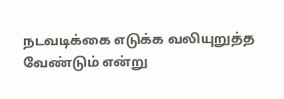நடவடிக்கை எடுக்க வலியுறுத்த வேண்டும் என்று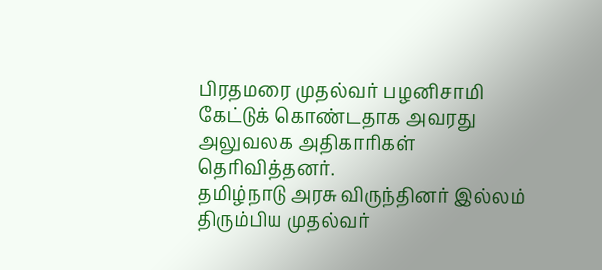பிரதமரை முதல்வர் பழனிசாமி கேட்டுக் கொண்டதாக அவரது அலுவலக அதிகாரிகள் தெரிவித்தனர்.
தமிழ்நாடு அரசு விருந்தினர் இல்லம் திரும்பிய முதல்வர்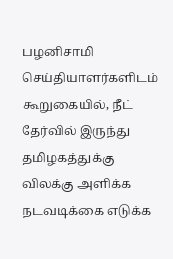பழனிசாமி செய்தியாளர்களிடம் கூறுகையில், நீட் தேர்வில் இருந்து தமிழகத்துக்கு விலக்கு அளிக்க நடவடிக்கை எடுக்க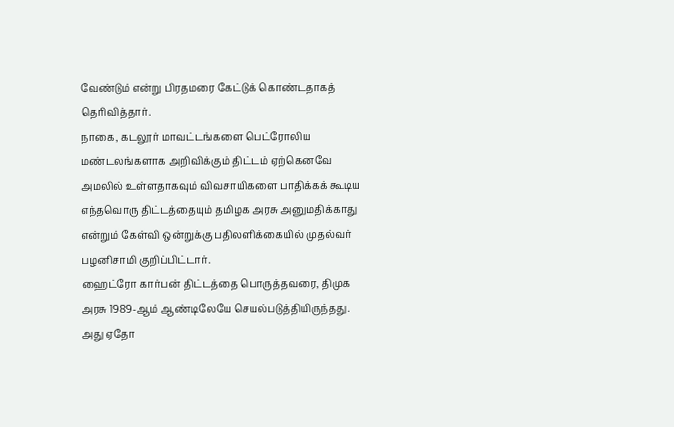வேண்டும் என்று பிரதமரை கேட்டுக் கொண்டதாகத் தெரிவித்தார்.
நாகை, கடலூர் மாவட்டங்களை பெட்ரோலிய மண்டலங்களாக அறிவிக்கும் திட்டம் ஏற்கெனவே அமலில் உள்ளதாகவும் விவசாயிகளை பாதிக்கக் கூடிய எந்தவொரு திட்டத்தையும் தமிழக அரசு அனுமதிக்காது என்றும் கேள்வி ஒன்றுக்கு பதிலளிக்கையில் முதல்வர் பழனிசாமி குறிப்பிட்டார்.
ஹைட்ரோ கார்பன் திட்டத்தை பொருத்தவரை, திமுக அரசு 1989-ஆம் ஆண்டிலேயே செயல்படுத்தியிருந்தது. அது ஏதோ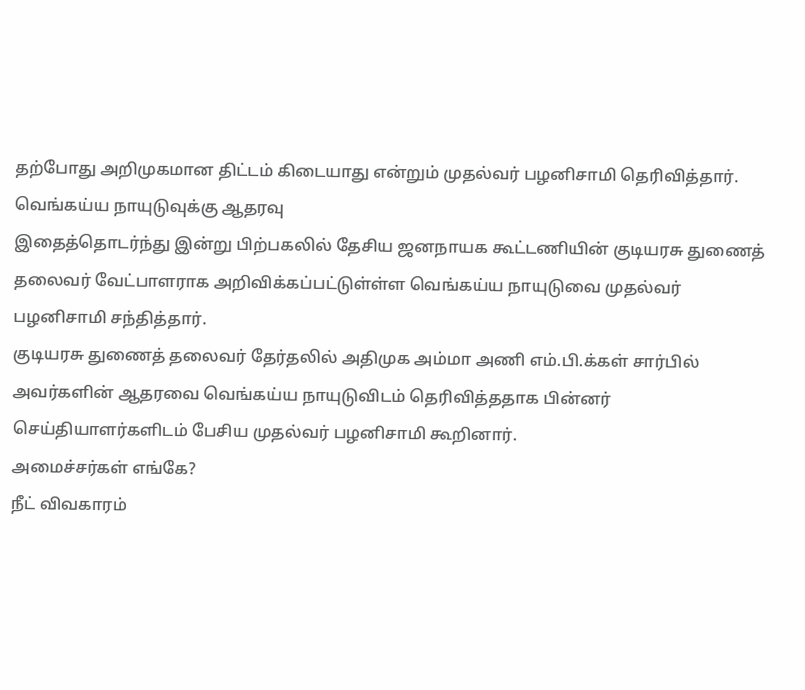தற்போது அறிமுகமான திட்டம் கிடையாது என்றும் முதல்வர் பழனிசாமி தெரிவித்தார்.
வெங்கய்ய நாயுடுவுக்கு ஆதரவு
இதைத்தொடர்ந்து இன்று பிற்பகலில் தேசிய ஜனநாயக கூட்டணியின் குடியரசு துணைத் தலைவர் வேட்பாளராக அறிவிக்கப்பட்டுள்ள்ள வெங்கய்ய நாயுடுவை முதல்வர் பழனிசாமி சந்தித்தார்.
குடியரசு துணைத் தலைவர் தேர்தலில் அதிமுக அம்மா அணி எம்.பி.க்கள் சார்பில் அவர்களின் ஆதரவை வெங்கய்ய நாயுடுவிடம் தெரிவித்ததாக பின்னர் செய்தியாளர்களிடம் பேசிய முதல்வர் பழனிசாமி கூறினார்.
அமைச்சர்கள் எங்கே?
நீட் விவகாரம்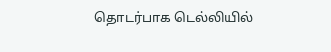தொடர்பாக டெல்லியில்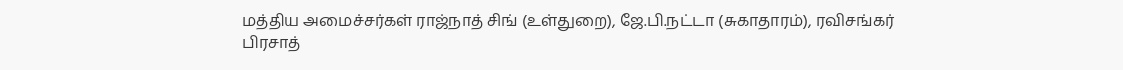மத்திய அமைச்சர்கள் ராஜ்நாத் சிங் (உள்துறை), ஜே.பி.நட்டா (சுகாதாரம்), ரவிசங்கர் பிரசாத்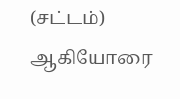(சட்டம்) ஆகியோரை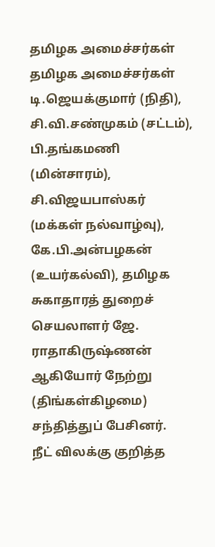தமிழக அமைச்சர்கள் தமிழக அமைச்சர்கள் டி.ஜெயக்குமார் (நிதி), சி.வி.சண்முகம் (சட்டம்), பி.தங்கமணி (மின்சாரம்), சி.விஜயபாஸ்கர் (மக்கள் நல்வாழ்வு), கே.பி.அன்பழகன் (உயர்கல்வி), தமிழக சுகாதாரத் துறைச் செயலாளர் ஜே. ராதாகிருஷ்ணன் ஆகியோர் நேற்று (திங்கள்கிழமை) சந்தித்துப் பேசினர்.
நீட் விலக்கு குறித்த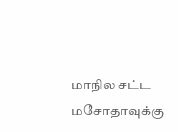மாநில சட்ட மசோதாவுக்கு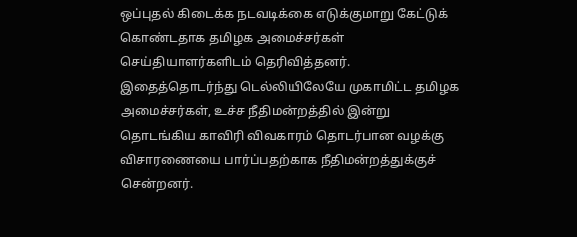ஒப்புதல் கிடைக்க நடவடிக்கை எடுக்குமாறு கேட்டுக் கொண்டதாக தமிழக அமைச்சர்கள் செய்தியாளர்களிடம் தெரிவித்தனர்.
இதைத்தொடர்ந்து டெல்லியிலேயே முகாமிட்ட தமிழக அமைச்சர்கள், உச்ச நீதிமன்றத்தில் இன்று தொடங்கிய காவிரி விவகாரம் தொடர்பான வழக்கு விசாரணையை பார்ப்பதற்காக நீதிமன்றத்துக்குச் சென்றனர்.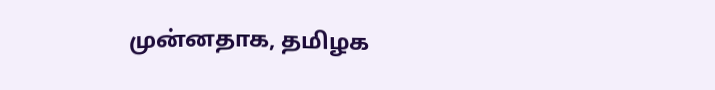முன்னதாக, தமிழக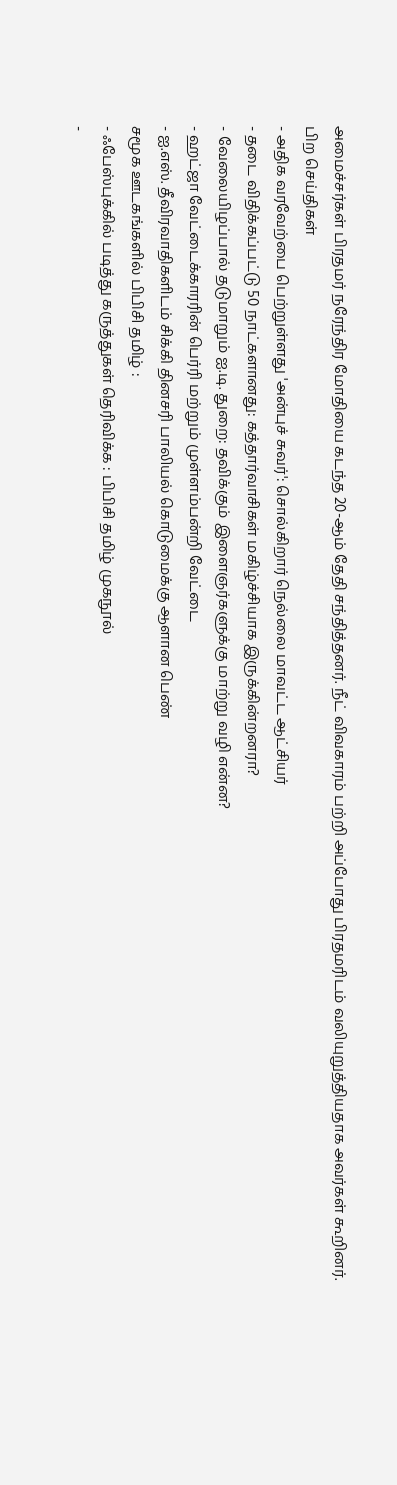அமைச்சர்கள் பிரதமர் நரேந்திர மோதியை கடந்த 20-ஆம் தேதி சந்தித்தனர். நீட் விவகாரம் பற்றி அப்போது பிரதமரிடம் வலியுறுத்தியதாக அவர்கள் கூறினர்.
பிற செய்திகள்
- அதிக வரவேற்பை பெற்றுள்ளது 'அன்புச் சுவர்': சொல்கிறார் நெல்லை மாவட்ட ஆட்சியர்
- தடை விதிக்கப்பட்டு 50 நாட்களானது: கத்தார்வாசிகள் மகிழ்ச்சியாக இருக்கின்றனரா?
- வேலையிழப்பால் தடுமாறும் ஐ.டி. துறை: தவிக்கும் இளைஞர்களுக்கு மாற்று வழி என்ன?
- ஹட்ஜா வேட்டைக்காரரின் பெர்ரி மற்றும் முள்ளம்பன்றி வேட்டை
- ஐ.எஸ். தீவிரவாதிகளிடம் சிக்கி தினசரி பாலியல் கொடுமைக்கு ஆளான பெண்
சமூக ஊடகங்களில் பிபிசி தமிழ் :
- ஃபேஸ்புக்கில் படித்து கருத்துகள் தெரிவிக்க : பிபிசி தமிழ் முகநூல்
-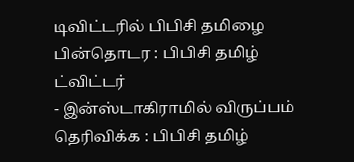டிவிட்டரில் பிபிசி தமிழை பின்தொடர : பிபிசி தமிழ் ட்விட்டர்
- இன்ஸ்டாகிராமில் விருப்பம் தெரிவிக்க : பிபிசி தமிழ்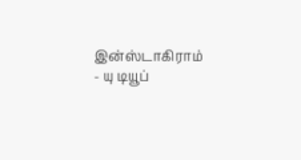இன்ஸ்டாகிராம்
- யு டியூப்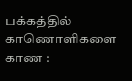பக்கத்தில் காணொளிகளை காண :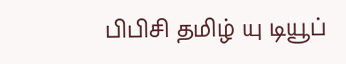பிபிசி தமிழ் யு டியூப்